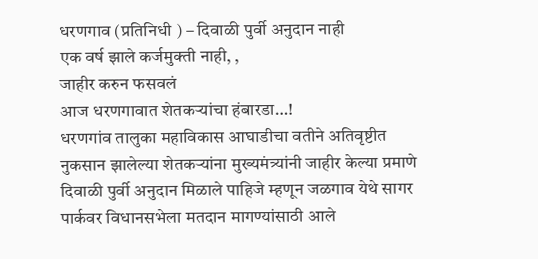धरणगाव (प्रतिनिधी ) – दिवाळी पुर्वी अनुदान नाही
एक वर्ष झाले कर्जमुक्ती नाही, ,
जाहीर करुन फसवलं
आज धरणगावात शेतकऱ्यांचा हंबारडा…!
धरणगांव तालुका महाविकास आघाडीचा वतीने अतिवृष्टीत नुकसान झालेल्या शेतकऱ्यांना मुख्यमंत्र्यांनी जाहीर केल्या प्रमाणे दिवाळी पुर्वी अनुदान मिळाले पाहिजे म्हणून जळगाव येथे सागर पार्कवर विधानसभेला मतदान मागण्यांसाठी आले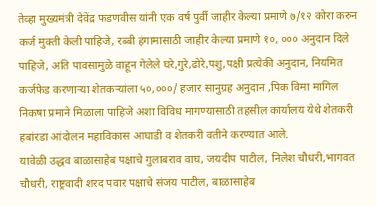तेव्हा मुख्यमंत्री देवेंद्र फडणवीस यांनी एक वर्ष पुर्वी जाहीर केल्या प्रमाणे ७/१२ कोरा करुन कर्ज मुक्ती केली पाहिजे, रब्बी हंगामासाठी जाहीर केल्या प्रमाणे १०, ००० अनुदान दिले पाहिजे, अति पावसामुळे वाहून गेलेले घरे,गुरे,ढोरे,पशु,पक्षी प्रत्येकी अनुदान, नियमित कर्जफेड करणाऱ्या शेतकऱ्यांला ५०,०००/ हजार सानुग्रह अनुदान ,पिक विमा मागिल निकषा प्रमाने मिळाला पाहिजे अशा विविध मागण्यासाठी तहसील कार्यालय येथे शेतकरी हबांरडा आंदोलन महाविकास आघाडी व शेतकरी वतीने करण्यात आले.
यावेळी उद्धव बाळासाहेब पक्षाचे गुलाबराव वाघ, जयदीप पाटील, निलेश चौधरी,भागवत चौधरी, राष्ट्रवादी शरद पवार पक्षाचे संजय पाटील, बाळासाहेब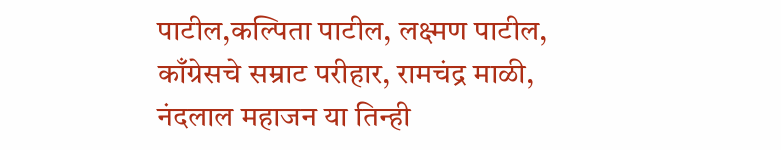पाटील,कल्पिता पाटील, लक्ष्मण पाटील, काँग्रेसचे सम्राट परीहार, रामचंद्र माळी, नंदलाल महाजन या तिन्ही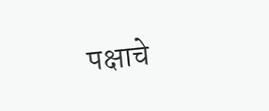पक्षाचे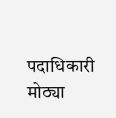पदाधिकारी मोठ्या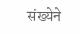संख्येने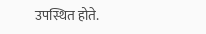उपस्थित होते.